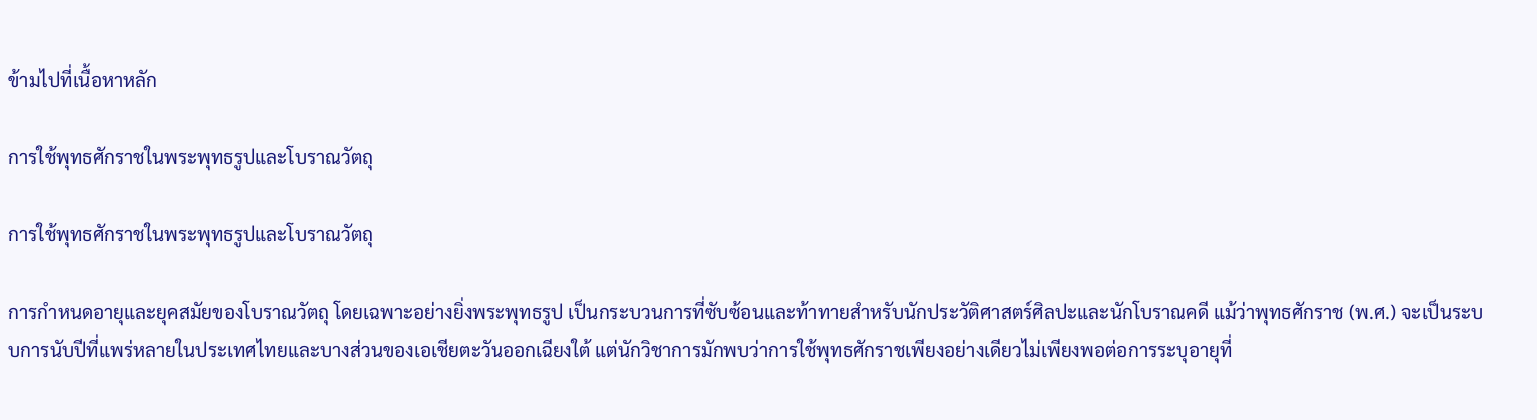ข้ามไปที่เนื้อหาหลัก

การใช้พุทธศักราชในพระพุทธรูปและโบราณวัตถุ

การใช้พุทธศักราชในพระพุทธรูปและโบราณวัตถุ

การกำหนดอายุและยุคสมัยของโบราณวัตถุ โดยเฉพาะอย่างยิ่งพระพุทธรูป เป็นกระบวนการที่ซับซ้อนและท้าทายสำหรับนักประวัติศาสตร์ศิลปะและนักโบราณคดี แม้ว่าพุทธศักราช (พ.ศ.) จะเป็นระบบการนับปีที่แพร่หลายในประเทศไทยและบางส่วนของเอเชียตะวันออกเฉียงใต้ แต่นักวิชาการมักพบว่าการใช้พุทธศักราชเพียงอย่างเดียวไม่เพียงพอต่อการระบุอายุที่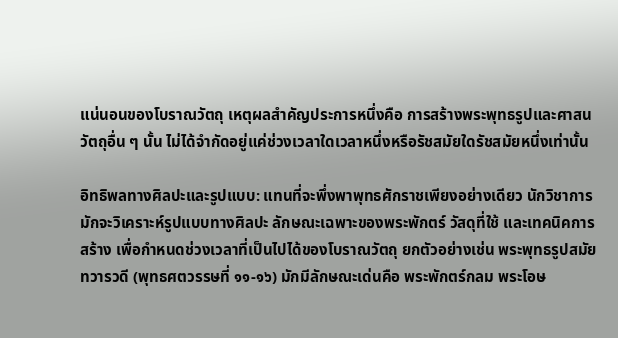แน่นอนของโบราณวัตถุ เหตุผลสำคัญประการหนึ่งคือ การสร้างพระพุทธรูปและศาสนวัตถุอื่น ๆ นั้น ไม่ได้จำกัดอยู่แค่ช่วงเวลาใดเวลาหนึ่งหรือรัชสมัยใดรัชสมัยหนึ่งเท่านั้น

อิทธิพลทางศิลปะและรูปแบบ: แทนที่จะพึ่งพาพุทธศักราชเพียงอย่างเดียว นักวิชาการมักจะวิเคราะห์รูปแบบทางศิลปะ ลักษณะเฉพาะของพระพักตร์ วัสดุที่ใช้ และเทคนิคการสร้าง เพื่อกำหนดช่วงเวลาที่เป็นไปได้ของโบราณวัตถุ ยกตัวอย่างเช่น พระพุทธรูปสมัยทวารวดี (พุทธศตวรรษที่ ๑๑-๑๖) มักมีลักษณะเด่นคือ พระพักตร์กลม พระโอษ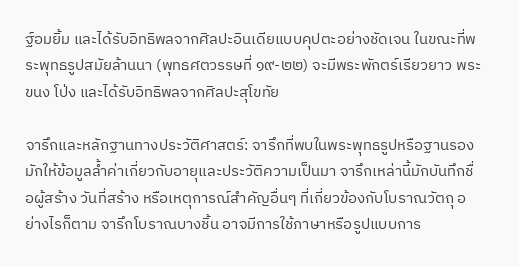ฐ์อมยิ้ม และได้รับอิทธิพลจากศิลปะอินเดียแบบคุปตะอย่างชัดเจน ในขณะที่พระพุทธรูปสมัยล้านนา (พุทธศตวรรษที่ ๑๙-๒๒) จะมีพระพักตร์เรียวยาว พระขนง โป่ง และได้รับอิทธิพลจากศิลปะสุโขทัย

จารึกและหลักฐานทางประวัติศาสตร์: จารึกที่พบในพระพุทธรูปหรือฐานรอง มักให้ข้อมูลล้ำค่าเกี่ยวกับอายุและประวัติความเป็นมา จารึกเหล่านี้มักบันทึกชื่อผู้สร้าง วันที่สร้าง หรือเหตุการณ์สำคัญอื่นๆ ที่เกี่ยวข้องกับโบราณวัตถุ อย่างไรก็ตาม จารึกโบราณบางชิ้น อาจมีการใช้ภาษาหรือรูปแบบการ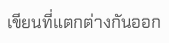เขียนที่แตกต่างกันออก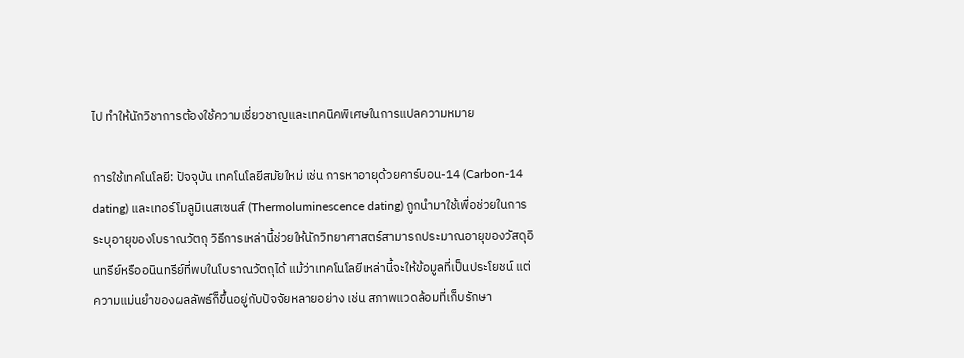ไป ทำให้นักวิชาการต้องใช้ความเชี่ยวชาญและเทคนิคพิเศษในการแปลความหมาย

การใช้เทคโนโลยี: ปัจจุบัน เทคโนโลยีสมัยใหม่ เช่น การหาอายุด้วยคาร์บอน-14 (Carbon-14 dating) และเทอร์โมลูมิเนสเซนส์ (Thermoluminescence dating) ถูกนำมาใช้เพื่อช่วยในการระบุอายุของโบราณวัตถุ วิธีการเหล่านี้ช่วยให้นักวิทยาศาสตร์สามารถประมาณอายุของวัสดุอินทรีย์หรืออนินทรีย์ที่พบในโบราณวัตถุได้ แม้ว่าเทคโนโลยีเหล่านี้จะให้ข้อมูลที่เป็นประโยชน์ แต่ความแม่นยำของผลลัพธ์ก็ขึ้นอยู่กับปัจจัยหลายอย่าง เช่น สภาพแวดล้อมที่เก็บรักษา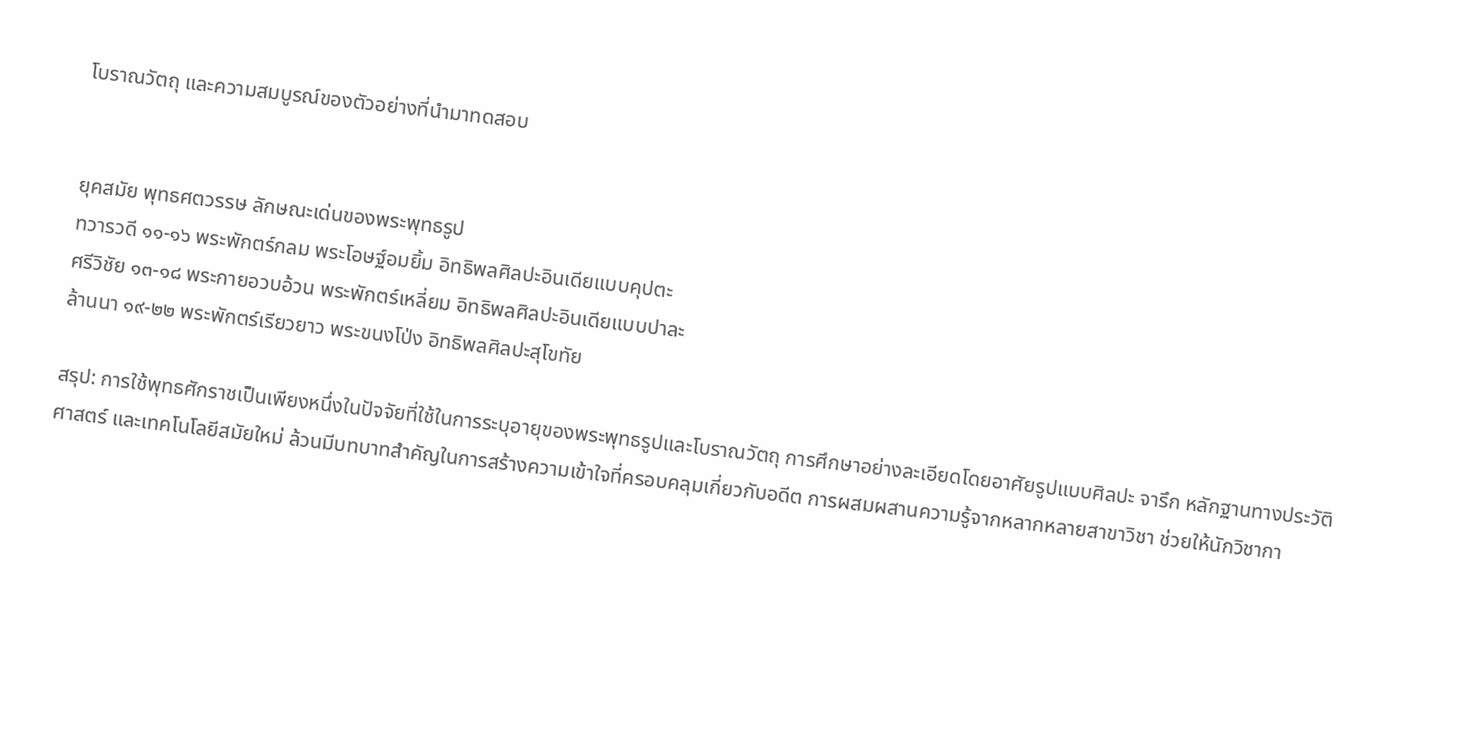โบราณวัตถุ และความสมบูรณ์ของตัวอย่างที่นำมาทดสอบ


ยุคสมัย พุทธศตวรรษ ลักษณะเด่นของพระพุทธรูป
ทวารวดี ๑๑-๑๖ พระพักตร์กลม พระโอษฐ์อมยิ้ม อิทธิพลศิลปะอินเดียแบบคุปตะ
ศรีวิชัย ๑๓-๑๘ พระกายอวบอ้วน พระพักตร์เหลี่ยม อิทธิพลศิลปะอินเดียแบบปาละ
ล้านนา ๑๙-๒๒ พระพักตร์เรียวยาว พระขนงโป่ง อิทธิพลศิลปะสุโขทัย

สรุป: การใช้พุทธศักราชเป็นเพียงหนึ่งในปัจจัยที่ใช้ในการระบุอายุของพระพุทธรูปและโบราณวัตถุ การศึกษาอย่างละเอียดโดยอาศัยรูปแบบศิลปะ จารึก หลักฐานทางประวัติศาสตร์ และเทคโนโลยีสมัยใหม่ ล้วนมีบทบาทสำคัญในการสร้างความเข้าใจที่ครอบคลุมเกี่ยวกับอดีต การผสมผสานความรู้จากหลากหลายสาขาวิชา ช่วยให้นักวิชากา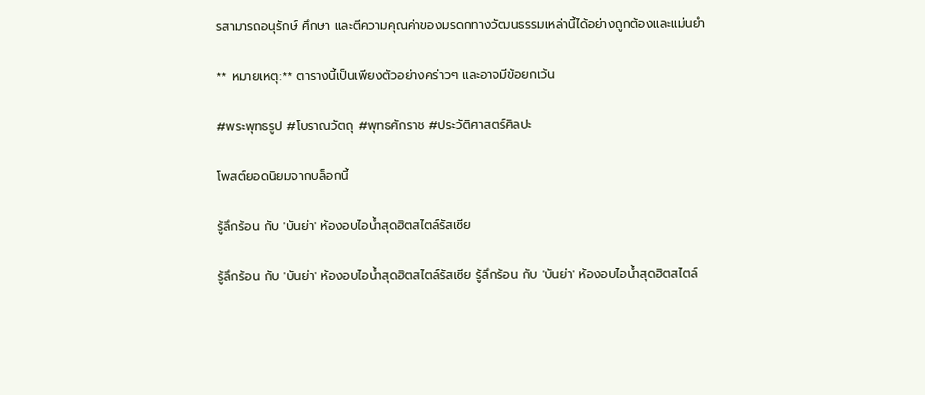รสามารถอนุรักษ์ ศึกษา และตีความคุณค่าของมรดกทางวัฒนธรรมเหล่านี้ได้อย่างถูกต้องและแม่นยำ

** หมายเหตุ:** ตารางนี้เป็นเพียงตัวอย่างคร่าวๆ และอาจมีข้อยกเว้น

#พระพุทธรูป #โบราณวัตถุ #พุทธศักราช #ประวัติศาสตร์ศิลปะ

โพสต์ยอดนิยมจากบล็อกนี้

รู้ลึกร้อน กับ 'บันย่า' ห้องอบไอน้ำสุดฮิตสไตล์รัสเซีย

รู้ลึกร้อน กับ 'บันย่า' ห้องอบไอน้ำสุดฮิตสไตล์รัสเซีย รู้ลึกร้อน กับ 'บันย่า' ห้องอบไอน้ำสุดฮิตสไตล์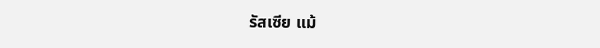รัสเซีย แม้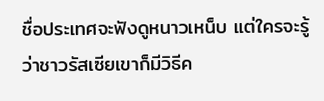ชื่อประเทศจะฟังดูหนาวเหน็บ แต่ใครจะรู้ว่าชาวรัสเซียเขาก็มีวิธีค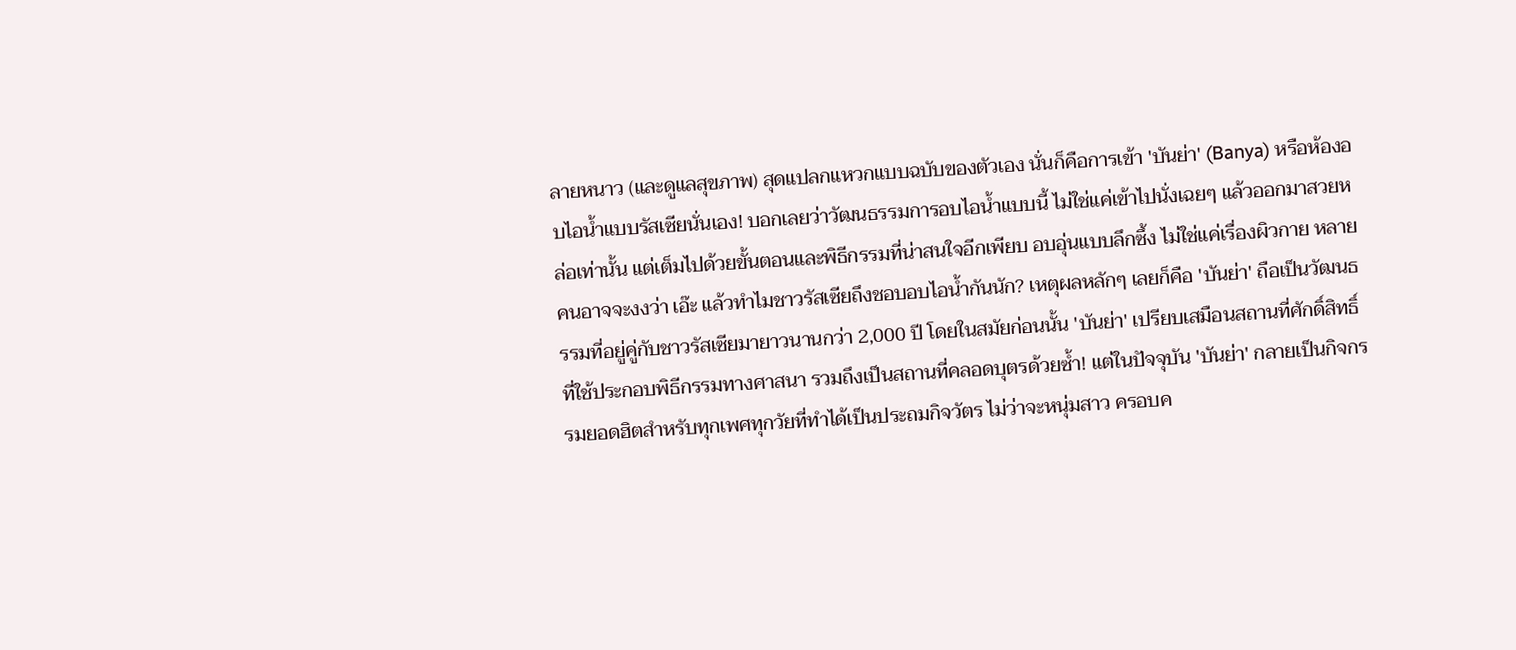ลายหนาว (และดูแลสุขภาพ) สุดแปลกแหวกแบบฉบับของตัวเอง นั่นก็คือการเข้า 'บันย่า' (Banya) หรือห้องอบไอน้ำแบบรัสเซียนั่นเอง! บอกเลยว่าวัฒนธรรมการอบไอน้ำแบบนี้ ไม่ใช่แค่เข้าไปนั่งเฉยๆ แล้วออกมาสวยหล่อเท่านั้น แต่เต็มไปด้วยขั้นตอนและพิธีกรรมที่น่าสนใจอีกเพียบ อบอุ่นแบบลึกซึ้ง ไม่ใช่แค่เรื่องผิวกาย หลายคนอาจจะงงว่า เอ๊ะ แล้วทำไมชาวรัสเซียถึงชอบอบไอน้ำกันนัก? เหตุผลหลักๆ เลยก็คือ 'บันย่า' ถือเป็นวัฒนธรรมที่อยู่คู่กับชาวรัสเซียมายาวนานกว่า 2,000 ปี โดยในสมัยก่อนนั้น 'บันย่า' เปรียบเสมือนสถานที่ศักดิ์สิทธิ์ที่ใช้ประกอบพิธีกรรมทางศาสนา รวมถึงเป็นสถานที่คลอดบุตรด้วยซ้ำ! แต่ในปัจจุบัน 'บันย่า' กลายเป็นกิจกรรมยอดฮิตสำหรับทุกเพศทุกวัยที่ทำได้เป็นประถมกิจวัตร ไม่ว่าจะหนุ่มสาว ครอบค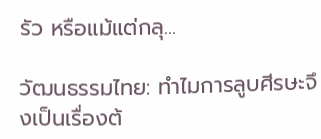รัว หรือแม้แต่กลุ...

วัฒนธรรมไทย: ทำไมการลูบศีรษะจึงเป็นเรื่องต้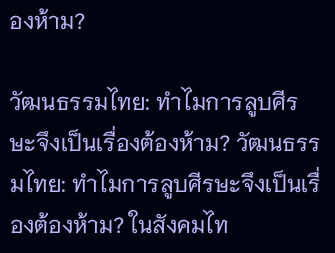องห้าม?

วัฒนธรรมไทย: ทำไมการลูบศีรษะจึงเป็นเรื่องต้องห้าม? วัฒนธรรมไทย: ทำไมการลูบศีรษะจึงเป็นเรื่องต้องห้าม? ในสังคมไท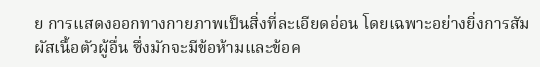ย การแสดงออกทางกายภาพเป็นสิ่งที่ละเอียดอ่อน โดยเฉพาะอย่างยิ่งการสัมผัสเนื้อตัวผู้อื่น ซึ่งมักจะมีข้อห้ามและข้อค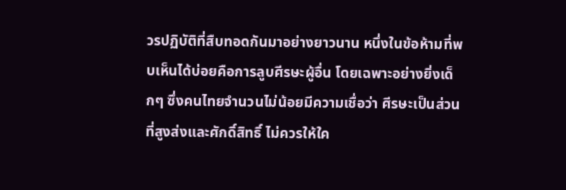วรปฏิบัติที่สืบทอดกันมาอย่างยาวนาน หนึ่งในข้อห้ามที่พบเห็นได้บ่อยคือการลูบศีรษะผู้อื่น โดยเฉพาะอย่างยิ่งเด็กๆ ซึ่งคนไทยจำนวนไม่น้อยมีความเชื่อว่า ศีรษะเป็นส่วนที่สูงส่งและศักดิ์สิทธิ์ ไม่ควรให้ใค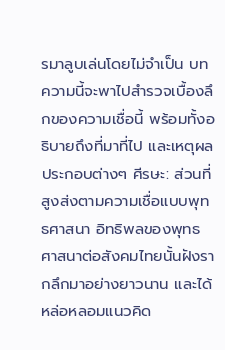รมาลูบเล่นโดยไม่จำเป็น บทความนี้จะพาไปสำรวจเบื้องลึกของความเชื่อนี้ พร้อมทั้งอธิบายถึงที่มาที่ไป และเหตุผลประกอบต่างๆ ศีรษะ: ส่วนที่สูงส่งตามความเชื่อแบบพุทธศาสนา อิทธิพลของพุทธศาสนาต่อสังคมไทยนั้นฝังรากลึกมาอย่างยาวนาน และได้หล่อหลอมแนวคิด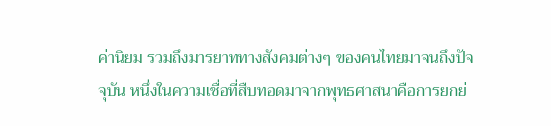ค่านิยม รวมถึงมารยาททางสังคมต่างๆ ของคนไทยมาจนถึงปัจจุบัน หนึ่งในความเชื่อที่สืบทอดมาจากพุทธศาสนาคือการยกย่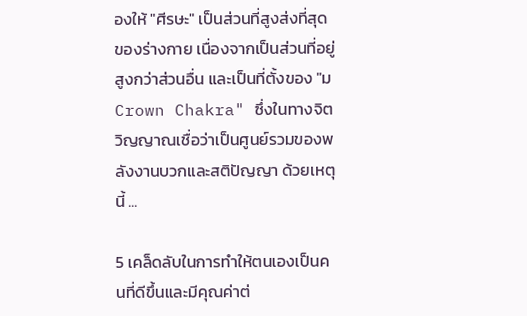องให้ "ศีรษะ" เป็นส่วนที่สูงส่งที่สุดของร่างกาย เนื่องจากเป็นส่วนที่อยู่สูงกว่าส่วนอื่น และเป็นที่ตั้งของ "ม Crown Chakra" ซึ่งในทางจิตวิญญาณเชื่อว่าเป็นศูนย์รวมของพลังงานบวกและสติปัญญา ด้วยเหตุนี้ ...

5 เคล็ดลับในการทำให้ตนเองเป็นคนที่ดีขึ้นและมีคุณค่าต่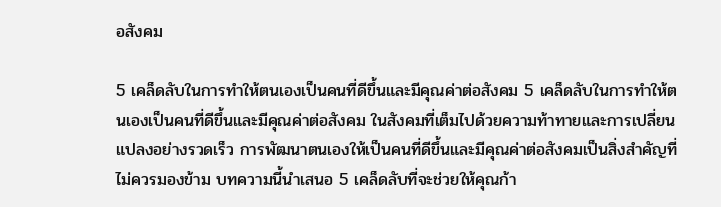อสังคม

5 เคล็ดลับในการทำให้ตนเองเป็นคนที่ดีขึ้นและมีคุณค่าต่อสังคม 5 เคล็ดลับในการทำให้ตนเองเป็นคนที่ดีขึ้นและมีคุณค่าต่อสังคม ในสังคมที่เต็มไปด้วยความท้าทายและการเปลี่ยนแปลงอย่างรวดเร็ว การพัฒนาตนเองให้เป็นคนที่ดีขึ้นและมีคุณค่าต่อสังคมเป็นสิ่งสำคัญที่ไม่ควรมองข้าม บทความนี้นำเสนอ 5 เคล็ดลับที่จะช่วยให้คุณก้า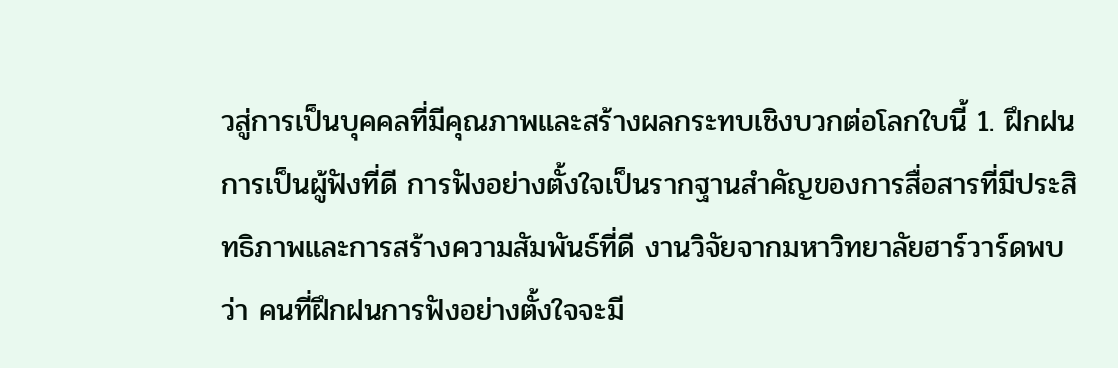วสู่การเป็นบุคคลที่มีคุณภาพและสร้างผลกระทบเชิงบวกต่อโลกใบนี้ 1. ฝึกฝนการเป็นผู้ฟังที่ดี การฟังอย่างตั้งใจเป็นรากฐานสำคัญของการสื่อสารที่มีประสิทธิภาพและการสร้างความสัมพันธ์ที่ดี งานวิจัยจากมหาวิทยาลัยฮาร์วาร์ดพบว่า คนที่ฝึกฝนการฟังอย่างตั้งใจจะมี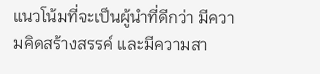แนวโน้มที่จะเป็นผู้นำที่ดีกว่า มีความคิดสร้างสรรค์ และมีความสา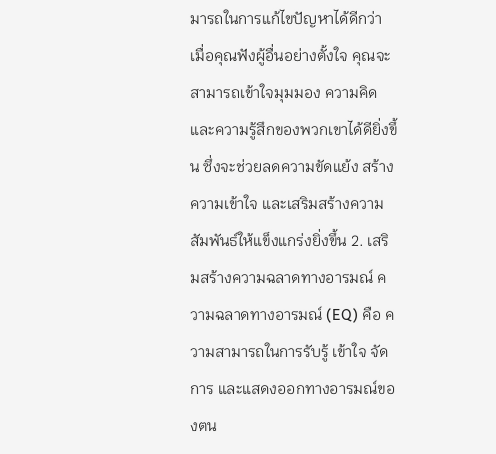มารถในการแก้ไขปัญหาได้ดีกว่า เมื่อคุณฟังผู้อื่นอย่างตั้งใจ คุณจะสามารถเข้าใจมุมมอง ความคิด และความรู้สึกของพวกเขาได้ดียิ่งขึ้น ซึ่งจะช่วยลดความขัดแย้ง สร้างความเข้าใจ และเสริมสร้างความสัมพันธ์ให้แข็งแกร่งยิ่งขึ้น 2. เสริมสร้างความฉลาดทางอารมณ์ ความฉลาดทางอารมณ์ (EQ) คือ ความสามารถในการรับรู้ เข้าใจ จัดการ และแสดงออกทางอารมณ์ของตน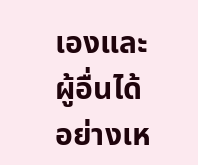เองและผู้อื่นได้อย่างเห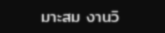มาะสม งานวิ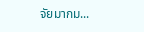จัยมากม...